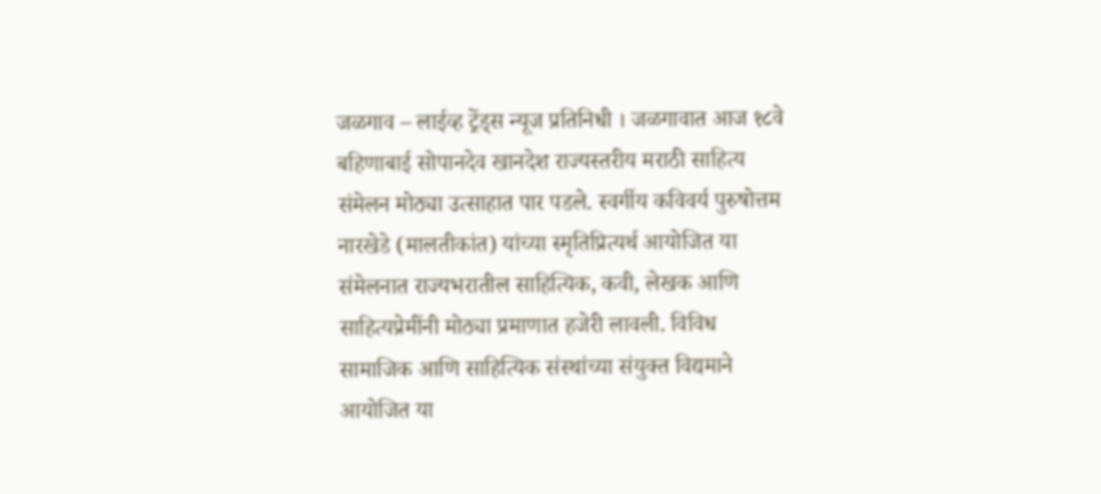जळगाव – लाईव्ह ट्रेंड्स न्यूज प्रतिनिधी । जळगावात आज १८वे बहिणाबाई सोपानदेव खानदेश राज्यस्तरीय मराठी साहित्य संमेलन मोठ्या उत्साहात पार पडले. स्वर्गीय कविवर्य पुरुषोत्तम नारखेडे (मालतीकांत) यांच्या स्मृतिप्रित्यर्थ आयोजित या संमेलनात राज्यभरातील साहित्यिक, कवी, लेखक आणि साहित्यप्रेमींनी मोठ्या प्रमाणात हजेरी लावली. विविध सामाजिक आणि साहित्यिक संस्थांच्या संयुक्त विद्यमाने आयोजित या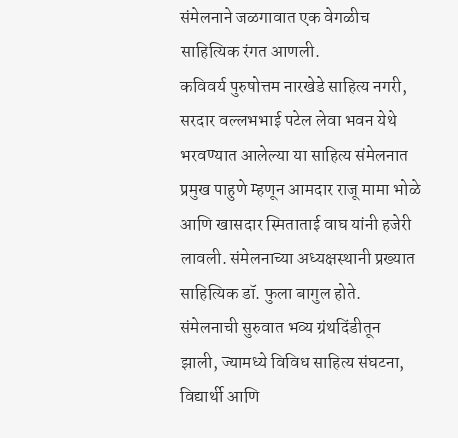संमेलनाने जळगावात एक वेगळीच साहित्यिक रंगत आणली.
कविवर्य पुरुषोत्तम नारखेडे साहित्य नगरी, सरदार वल्लभभाई पटेल लेवा भवन येथे भरवण्यात आलेल्या या साहित्य संमेलनात प्रमुख पाहुणे म्हणून आमदार राजू मामा भोळे आणि खासदार स्मिताताई वाघ यांनी हजेरी लावली. संमेलनाच्या अध्यक्षस्थानी प्रख्यात साहित्यिक डॉ. फुला बागुल होते. संमेलनाची सुरुवात भव्य ग्रंथदिंडीतून झाली, ज्यामध्ये विविध साहित्य संघटना, विद्यार्थी आणि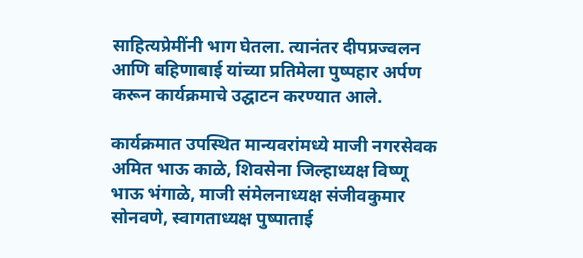साहित्यप्रेमींनी भाग घेतला. त्यानंतर दीपप्रज्वलन आणि बहिणाबाई यांच्या प्रतिमेला पुष्पहार अर्पण करून कार्यक्रमाचे उद्घाटन करण्यात आले.

कार्यक्रमात उपस्थित मान्यवरांमध्ये माजी नगरसेवक अमित भाऊ काळे, शिवसेना जिल्हाध्यक्ष विष्णू भाऊ भंगाळे, माजी संमेलनाध्यक्ष संजीवकुमार सोनवणे, स्वागताध्यक्ष पुष्पाताई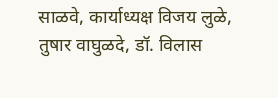साळवे, कार्याध्यक्ष विजय लुळे, तुषार वाघुळदे, डॉ. विलास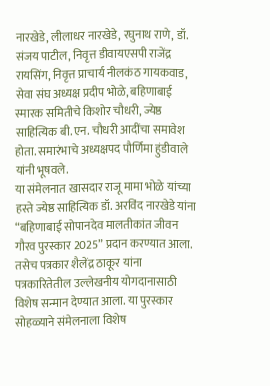नारखेडे, लीलाधर नारखेडे, रघुनाथ राणे, डॉ. संजय पाटील, निवृत्त डीवायएसपी राजेंद्र रायसिंग, निवृत्त प्राचार्य नीलकंठ गायकवाड, सेवा संघ अध्यक्ष प्रदीप भोळे, बहिणाबाई स्मारक समितीचे किशोर चौधरी, ज्येष्ठ साहित्यिक बी.एन. चौधरी आदींचा समावेश होता. समारंभाचे अध्यक्षपद पौर्णिमा हुंडीवाले यांनी भूषवले.
या संमेलनात खासदार राजू मामा भोळे यांच्या हस्ते ज्येष्ठ साहित्यिक डॉ. अरविंद नारखेडे यांना “बहिणाबाई सोपानदेव मालतीकांत जीवन गौरव पुरस्कार 2025” प्रदान करण्यात आला. तसेच पत्रकार शैलेंद्र ठाकूर यांना पत्रकारितेतील उल्लेखनीय योगदानासाठी विशेष सन्मान देण्यात आला. या पुरस्कार सोहळ्याने संमेलनाला विशेष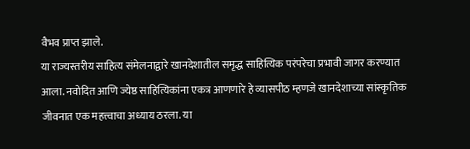वैभव प्राप्त झाले.
या राज्यस्तरीय साहित्य संमेलनाद्वारे खानदेशातील समृद्ध साहित्यिक परंपरेचा प्रभावी जागर करण्यात आला. नवोदित आणि ज्येष्ठ साहित्यिकांना एकत्र आणणारे हे व्यासपीठ म्हणजे खानदेशाच्या सांस्कृतिक जीवनात एक महत्त्वाचा अध्याय ठरला. या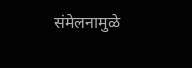संमेलनामुळे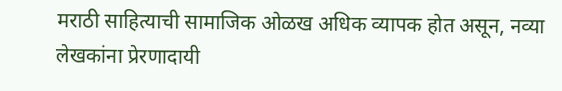मराठी साहित्याची सामाजिक ओळख अधिक व्यापक होत असून, नव्या लेखकांना प्रेरणादायी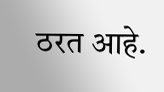ठरत आहे.